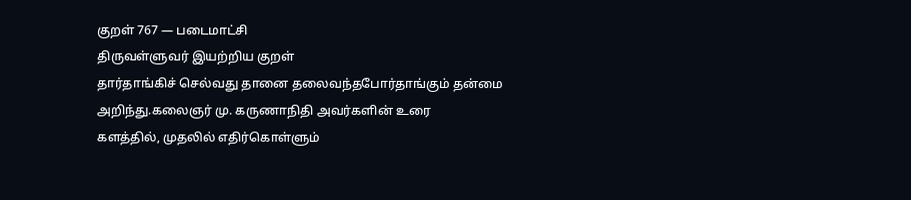குறள் 767 — படைமாட்சி
திருவள்ளுவர் இயற்றிய குறள்
தார்தாங்கிச் செல்வது தானை தலைவந்தபோர்தாங்கும் தன்மை அறிந்து.கலைஞர் மு. கருணாநிதி அவர்களின் உரை
களத்தில், முதலில் எதிர்கொள்ளும்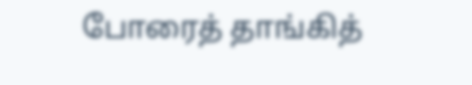போரைத் தாங்கித்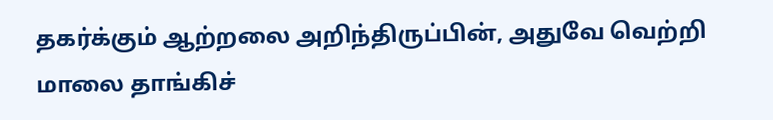தகர்க்கும் ஆற்றலை அறிந்திருப்பின், அதுவே வெற்றி மாலை தாங்கிச்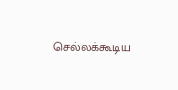செல்லக்கூடிய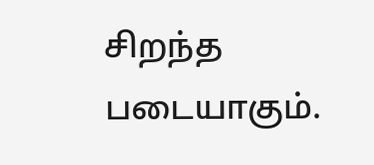சிறந்த படையாகும்.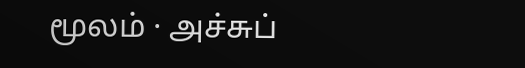மூலம் · அச்சுப்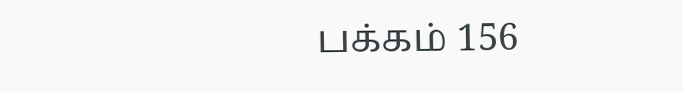பக்கம் 156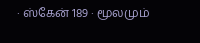· ஸ்கேன் 189 · மூலமும்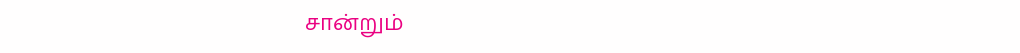சான்றும்